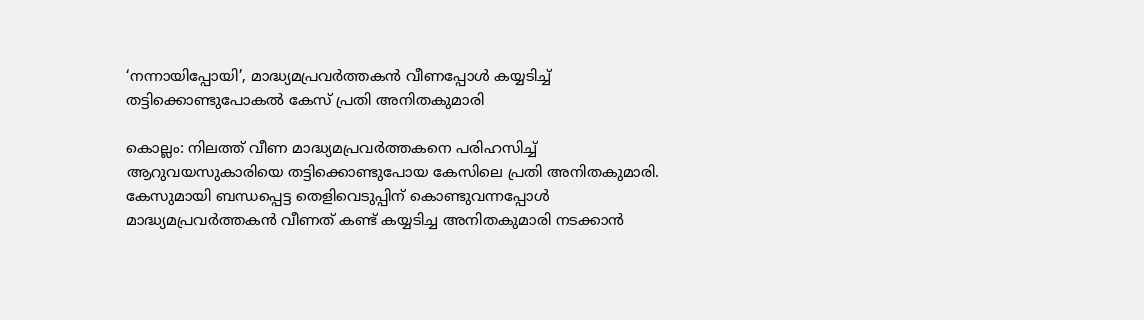‘നന്നായിപ്പോയി’, മാദ്ധ്യമപ്രവര്‍ത്തകന്‍ വീണപ്പോള്‍ കയ്യടിച്ച് തട്ടിക്കൊണ്ടുപോകല്‍ കേസ് പ്രതി അനിതകുമാരി

കൊല്ലം: നിലത്ത് വീണ മാദ്ധ്യമപ്രവര്‍ത്തകനെ പരിഹസിച്ച് ആറുവയസുകാരിയെ തട്ടിക്കൊണ്ടുപോയ കേസിലെ പ്രതി അനിതകുമാരി. കേസുമായി ബന്ധപ്പെട്ട തെളിവെടുപ്പിന് കൊണ്ടുവന്നപ്പോള്‍ മാദ്ധ്യമപ്രവര്‍ത്തകന്‍ വീണത് കണ്ട് കയ്യടിച്ച അനിതകുമാരി നടക്കാന്‍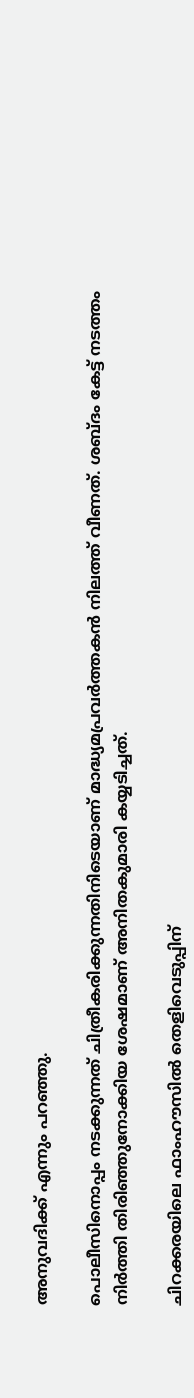അനുവദിക്ക് എന്നും പറഞ്ഞു.

പൊലീസിനൊപ്പം നടക്കുന്നത് ചിത്രീകരിക്കുന്നതിനിടെയാണ് മാദ്ധ്യമപ്രവര്‍ത്തകന്‍ നിലത്ത് വീണത്. ശബ്ദം കേട്ട് നടത്തം നിര്‍ത്തി തിരിഞ്ഞുനോക്കിയ ശേഷമാണ് അനിതകുമാരി കയ്യടിച്ചത്.

ചിറക്കരയിലെ ഫാംഹൗസില്‍ തെളിവെടുപ്പിന്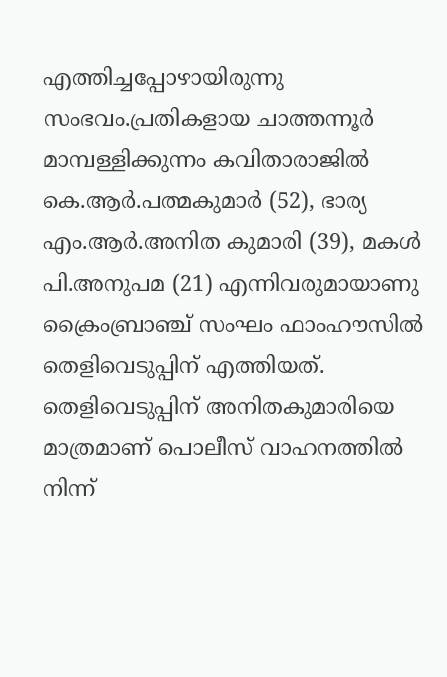എത്തിച്ചപ്പോഴായിരുന്നു സംഭവം.പ്രതികളായ ചാത്തന്നൂര്‍ മാമ്പള്ളിക്കുന്നം കവിതാരാജില്‍ കെ.ആര്‍.പത്മകുമാര്‍ (52), ഭാര്യ എം.ആര്‍.അനിത കുമാരി (39), മകള്‍ പി.അനുപമ (21) എന്നിവരുമായാണു ക്രൈംബ്രാഞ്ച് സംഘം ഫാംഹൗസില്‍ തെളിവെടുപ്പിന് എത്തിയത്. തെളിവെടുപ്പിന് അനിതകുമാരിയെ മാത്രമാണ് പൊലീസ് വാഹനത്തില്‍ നിന്ന്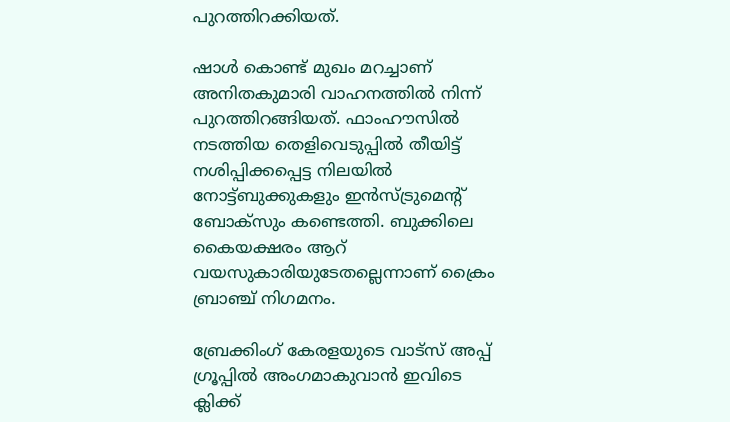പുറത്തിറക്കിയത്.

ഷാള്‍ കൊണ്ട് മുഖം മറച്ചാണ് അനിതകുമാരി വാഹനത്തില്‍ നിന്ന് പുറത്തിറങ്ങിയത്. ഫാംഹൗസില്‍ നടത്തിയ തെളിവെടുപ്പില്‍ തീയിട്ട് നശിപ്പിക്കപ്പെട്ട നിലയില്‍ നോട്ട്ബുക്കുകളും ഇന്‍സ്ട്രുമെന്റ് ബോക്‌സും കണ്ടെത്തി. ബുക്കിലെ കൈയക്ഷരം ആറ് വയസുകാരിയുടേതല്ലെന്നാണ് ക്രൈം ബ്രാഞ്ച് നിഗമനം.

ബ്രേക്കിംഗ് കേരളയുടെ വാട്സ് അപ്പ് ഗ്രൂപ്പിൽ അംഗമാകുവാൻ ഇവിടെ ക്ലിക്ക്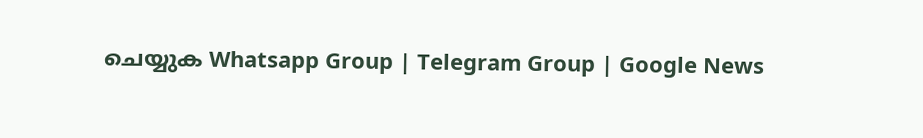ചെയ്യുക Whatsapp Group | Telegram Group | Google News